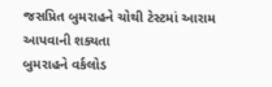જસપ્રિત બુમરાહને ચોથી ટેસ્ટમાં આરામ આપવાની શક્યતા
બુમરાહને વર્કલોડ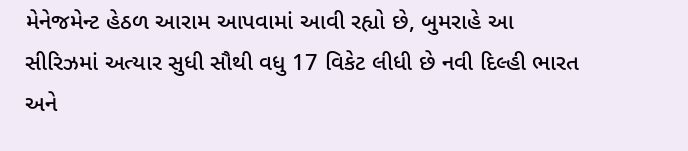મેનેજમેન્ટ હેઠળ આરામ આપવામાં આવી રહ્યો છે, બુમરાહે આ સીરિઝમાં અત્યાર સુધી સૌથી વધુ 17 વિકેટ લીધી છે નવી દિલ્હી ભારત અને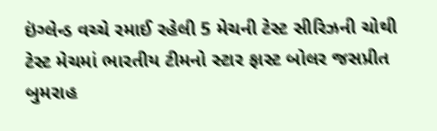ઇંગ્લેન્ડ વચ્ચે રમાઈ રહેલી 5 મેચની ટેસ્ટ સીરિઝની ચોથી ટેસ્ટ મેચમાં ભારતીય ટીમનો સ્ટાર ફાસ્ટ બોલર જસપ્રીત બુમરાહ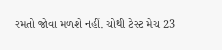રમતો જોવા મળશે નહીં. ચોથી ટેસ્ટ મેચ 23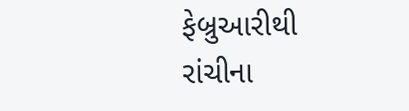ફેબ્રુઆરીથી રાંચીના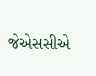જેએસસીએ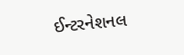ઈન્ટરનેશનલ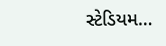સ્ટેડિયમ…